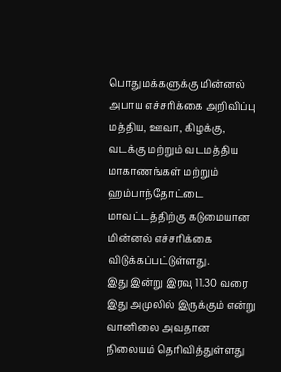பொதுமக்களுக்கு மின்னல் அபாய எச்சரிக்கை அறிவிப்பு
மத்திய, ஊவா, கிழக்கு, வடக்கு மற்றும் வடமத்திய மாகாணங்கள் மற்றும் ஹம்பாந்தோட்டை மாவட்டத்திற்கு கடுமையான மின்னல் எச்சரிக்கை விடுக்கப்பட்டுள்ளது.
இது இன்று இரவு 11.30 வரை இது அமுலில் இருக்கும் என்று வானிலை அவதான நிலையம் தெரிவித்துள்ளது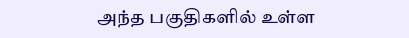அந்த பகுதிகளில் உள்ள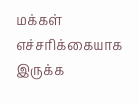மக்கள் எச்சரிக்கையாக இருக்க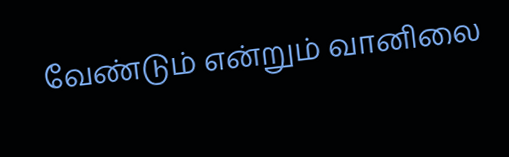வேண்டும் என்றும் வானிலை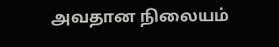அவதான நிலையம்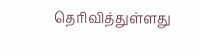தெரிவித்துள்ளது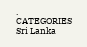.
CATEGORIES Sri Lanka